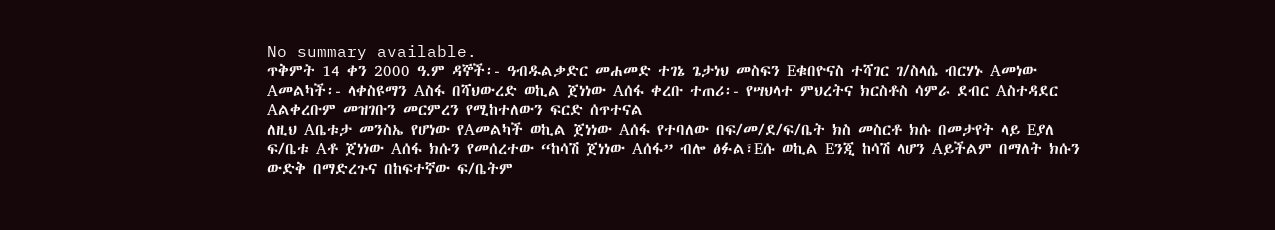No summary available.
ጥቅምት 14 ቀን 2000 ዓ.ም ዳኞች፡- ዓብዱልቃድር መሐመድ ተገኔ ጌታነህ መስፍን Eቁበዮናስ ተሻገር ገ/ስላሴ ብርሃኑ Aመነው Aመልካች፡- ላቀስዩማን Aስፋ በሻህውረድ ወኪል ጀነነው Aሰፋ ቀረቡ ተጠሪ፡- የሣህላተ ምህረትና ክርስቶስ ሳምራ ደብር Aስተዳደር Aልቀረቡም መዝገቡን መርምረን የሚከተለውን ፍርድ ሰጥተናል
ለዚህ Aቤቱታ መንስኤ የሆነው የAመልካች ወኪል ጀነነው Aሰፋ የተባለው በፍ/መ/ደ/ፍ/ቤት ክስ መስርቶ ክሱ በመታየት ላይ Eያለ ፍ/ቤቱ Aቶ ጀነነው Aሰፋ ክሱን የመሰረተው “ከሳሽ ጀነነው Aሰፋ” ብሎ ፅፉል፣Eሱ ወኪል Eንጂ ከሳሽ ላሆን Aይችልም በማለት ክሱን ውድቅ በማድረጉና በከፍተኛው ፍ/ቤትም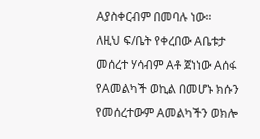Aያስቀርብም በመባሉ ነው።
ለዚህ ፍ/ቤት የቀረበው Aቤቱታ መሰረተ ሃሳብም Aቶ ጀነነው Aሰፋ የAመልካች ወኪል በመሆኑ ክሱን የመሰረተውም Aመልካችን ወክሎ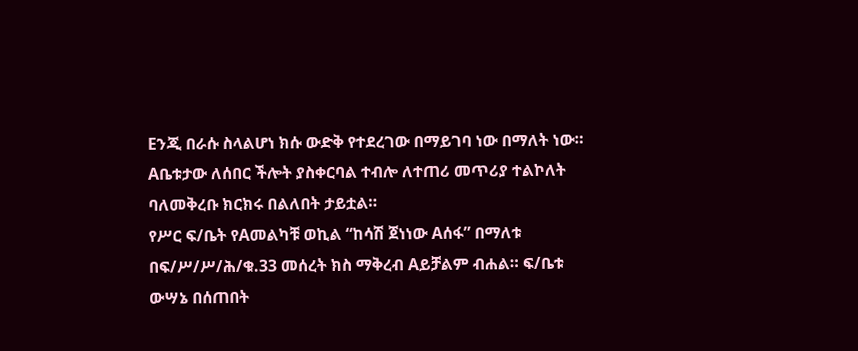Eንጂ በራሱ ስላልሆነ ክሱ ውድቅ የተደረገው በማይገባ ነው በማለት ነው።
Aቤቱታው ለሰበር ችሎት ያስቀርባል ተብሎ ለተጠሪ መጥሪያ ተልኮለት ባለመቅረቡ ክርክሩ በልለበት ታይቷል።
የሥር ፍ/ቤት የAመልካቹ ወኪል “ከሳሽ ጀነነው Aሰፋ” በማለቱ በፍ/ሥ/ሥ/ሕ/ቁ.33 መሰረት ክስ ማቅረብ Aይቻልም ብሐል። ፍ/ቤቱ ውሣኔ በሰጠበት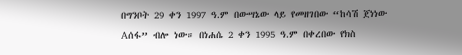በግንቦት 29 ቀን 1997 ዓ.ም በውሣኔው ላይ የመዘገበው “ከሳሽ ጀነነው Aሰፋ” ብሎ ነው። በነሐሴ 2 ቀን 1995 ዓ.ም በቀረበው የክስ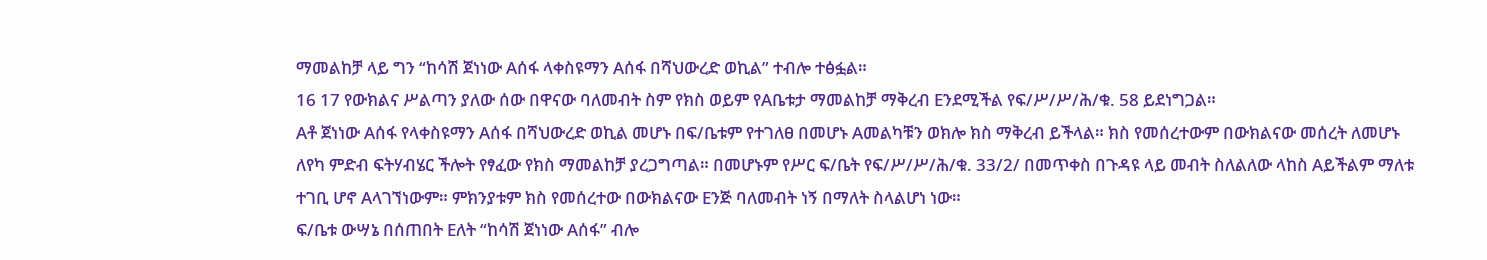ማመልከቻ ላይ ግን “ከሳሽ ጀነነው Aሰፋ ላቀስዩማን Aሰፋ በሻህውረድ ወኪል” ተብሎ ተፅፏል።
16 17 የውክልና ሥልጣን ያለው ሰው በዋናው ባለመብት ስም የክስ ወይም የAቤቱታ ማመልከቻ ማቅረብ Eንደሚችል የፍ/ሥ/ሥ/ሕ/ቁ. 58 ይደነግጋል።
Aቶ ጀነነው Aሰፋ የላቀስዩማን Aሰፋ በሻህውረድ ወኪል መሆኑ በፍ/ቤቱም የተገለፀ በመሆኑ Aመልካቹን ወክሎ ክስ ማቅረብ ይችላል። ክስ የመሰረተውም በውክልናው መሰረት ለመሆኑ ለየካ ምድብ ፍትሃብሄር ችሎት የፃፈው የክስ ማመልከቻ ያረጋግጣል። በመሆኑም የሥር ፍ/ቤት የፍ/ሥ/ሥ/ሕ/ቁ. 33/2/ በመጥቀስ በጉዳዩ ላይ መብት ስለልለው ላከስ Aይችልም ማለቱ ተገቢ ሆኖ Aላገኘነውም። ምክንያቱም ክስ የመሰረተው በውክልናው Eንጅ ባለመብት ነኝ በማለት ስላልሆነ ነው።
ፍ/ቤቱ ውሣኔ በሰጠበት Eለት “ከሳሽ ጀነነው Aሰፋ” ብሎ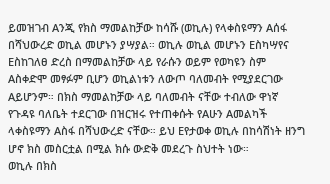ይመዝገብ Aንጂ የክስ ማመልከቻው ከሳሹ (ወኪሉ) የላቀስዩማን Aሰፋ በሻህውረድ ወኪል መሆኑን ያሣያል። ወኪሉ ወኪል መሆኑን Eስካሣየና Eስከገለፀ ድረስ በማመልከቻው ላይ የራሱን ወይም የወካዩን ስም Aስቀድሞ መፃፉም ቢሆን ወኪልነቱን ለውጦ ባለመብት የሚያደርገው Aይሆንም። በክስ ማመልከቻው ላይ ባለመብት ናቸው ተብለው ዋነኛ የጉዳዩ ባለቤት ተደርገው በዝርዝሩ የተጠቀሱት የAሁን Aመልካች ላቀስዩማን Aስፋ በሻህውረድ ናቸው። ይህ Eየታወቀ ወኪሉ በከሳሽነት ዘንግ ሆኖ ክስ መስርቷል በሚል ክሱ ውድቅ መደረጉ ስህተት ነው።
ወኪሉ በክስ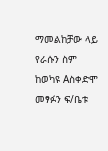ማመልከቻው ላይ የራሱን ስም ከወካዩ Aስቀድሞ መፃፉን ፍ/ቤቱ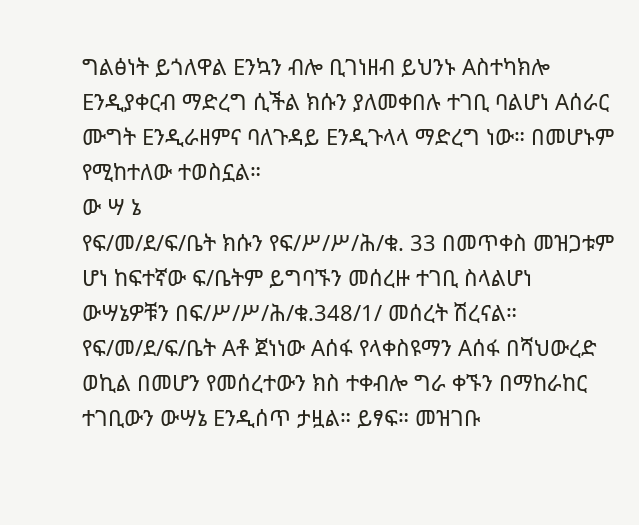ግልፅነት ይጎለዋል Eንኳን ብሎ ቢገነዘብ ይህንኑ Aስተካክሎ Eንዲያቀርብ ማድረግ ሲችል ክሱን ያለመቀበሉ ተገቢ ባልሆነ Aሰራር ሙግት Eንዲራዘምና ባለጉዳይ Eንዲጉላላ ማድረግ ነው። በመሆኑም የሚከተለው ተወስኗል።
ው ሣ ኔ
የፍ/መ/ደ/ፍ/ቤት ክሱን የፍ/ሥ/ሥ/ሕ/ቁ. 33 በመጥቀስ መዝጋቱም ሆነ ከፍተኛው ፍ/ቤትም ይግባኙን መሰረዙ ተገቢ ስላልሆነ ውሣኔዎቹን በፍ/ሥ/ሥ/ሕ/ቁ.348/1/ መሰረት ሽረናል።
የፍ/መ/ደ/ፍ/ቤት Aቶ ጀነነው Aሰፋ የላቀስዩማን Aሰፋ በሻህውረድ ወኪል በመሆን የመሰረተውን ክስ ተቀብሎ ግራ ቀኙን በማከራከር ተገቢውን ውሣኔ Eንዲሰጥ ታዟል። ይፃፍ። መዝገቡ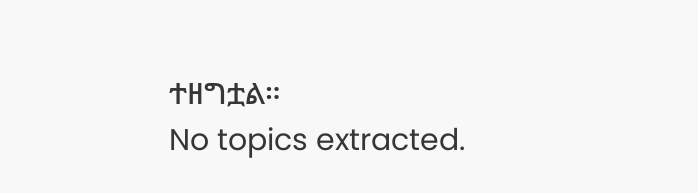ተዘግቷል።
No topics extracted.